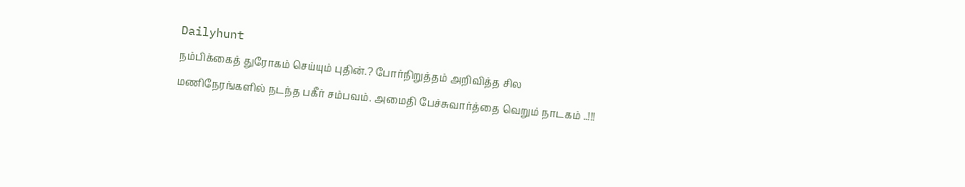Dailyhunt
நம்பிக்கைத் துரோகம் செய்யும் புதின்.? போர்நிறுத்தம் அறிவித்த சில மணிநேரங்களில் நடந்த பகீர் சம்பவம். அமைதி பேச்சுவார்த்தை வெறும் நாடகம் ..!!!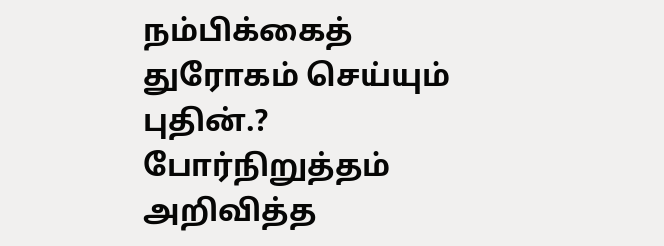நம்பிக்கைத் துரோகம் செய்யும் புதின்.? போர்நிறுத்தம் அறிவித்த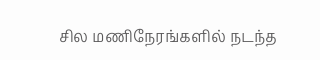சில மணிநேரங்களில் நடந்த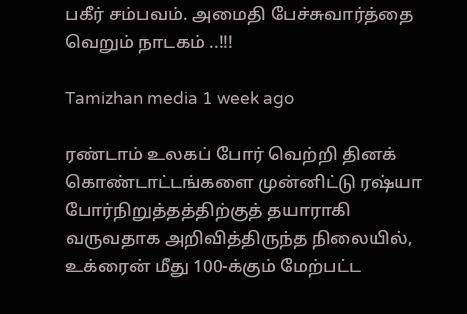பகீர் சம்பவம். அமைதி பேச்சுவார்த்தை வெறும் நாடகம் ..!!!

Tamizhan media 1 week ago

ரண்டாம் உலகப் போர் வெற்றி தினக் கொண்டாட்டங்களை முன்னிட்டு ரஷ்யா போர்நிறுத்தத்திற்குத் தயாராகி வருவதாக அறிவித்திருந்த நிலையில், உக்ரைன் மீது 100-க்கும் மேற்பட்ட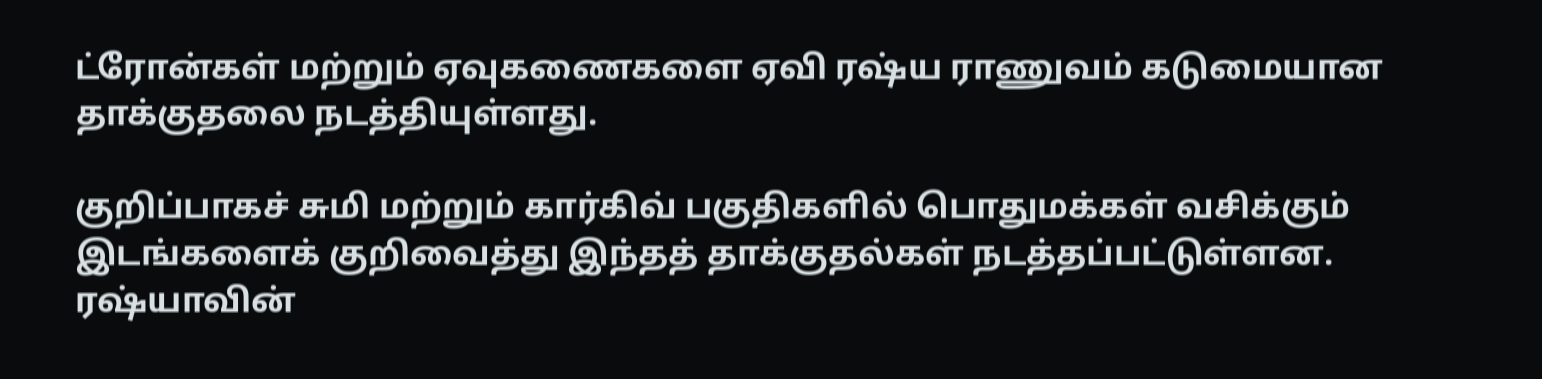ட்ரோன்கள் மற்றும் ஏவுகணைகளை ஏவி ரஷ்ய ராணுவம் கடுமையான தாக்குதலை நடத்தியுள்ளது.

குறிப்பாகச் சுமி மற்றும் கார்கிவ் பகுதிகளில் பொதுமக்கள் வசிக்கும் இடங்களைக் குறிவைத்து இந்தத் தாக்குதல்கள் நடத்தப்பட்டுள்ளன. ரஷ்யாவின்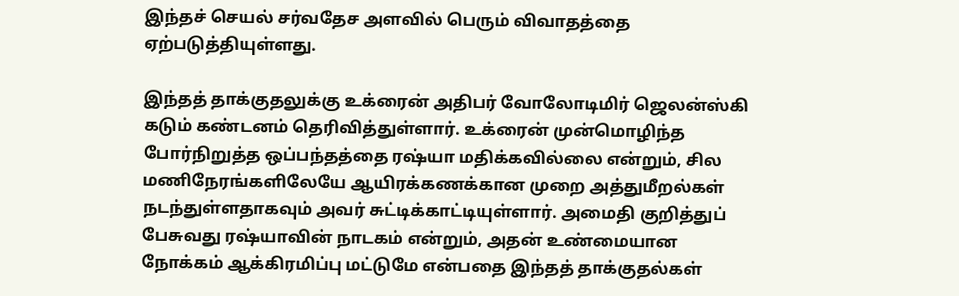இந்தச் செயல் சர்வதேச அளவில் பெரும் விவாதத்தை ஏற்படுத்தியுள்ளது.

இந்தத் தாக்குதலுக்கு உக்ரைன் அதிபர் வோலோடிமிர் ஜெலன்ஸ்கி கடும் கண்டனம் தெரிவித்துள்ளார். உக்ரைன் முன்மொழிந்த போர்நிறுத்த ஒப்பந்தத்தை ரஷ்யா மதிக்கவில்லை என்றும், சில மணிநேரங்களிலேயே ஆயிரக்கணக்கான முறை அத்துமீறல்கள் நடந்துள்ளதாகவும் அவர் சுட்டிக்காட்டியுள்ளார். அமைதி குறித்துப் பேசுவது ரஷ்யாவின் நாடகம் என்றும், அதன் உண்மையான நோக்கம் ஆக்கிரமிப்பு மட்டுமே என்பதை இந்தத் தாக்குதல்கள்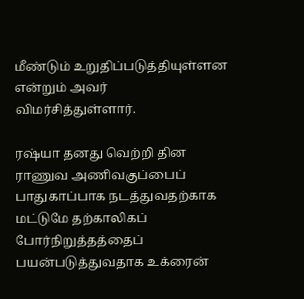மீண்டும் உறுதிப்படுத்தியுள்ளன என்றும் அவர் விமர்சித்துள்ளார்.

ரஷ்யா தனது வெற்றி தின ராணுவ அணிவகுப்பைப் பாதுகாப்பாக நடத்துவதற்காக மட்டுமே தற்காலிகப் போர்நிறுத்தத்தைப் பயன்படுத்துவதாக உக்ரைன்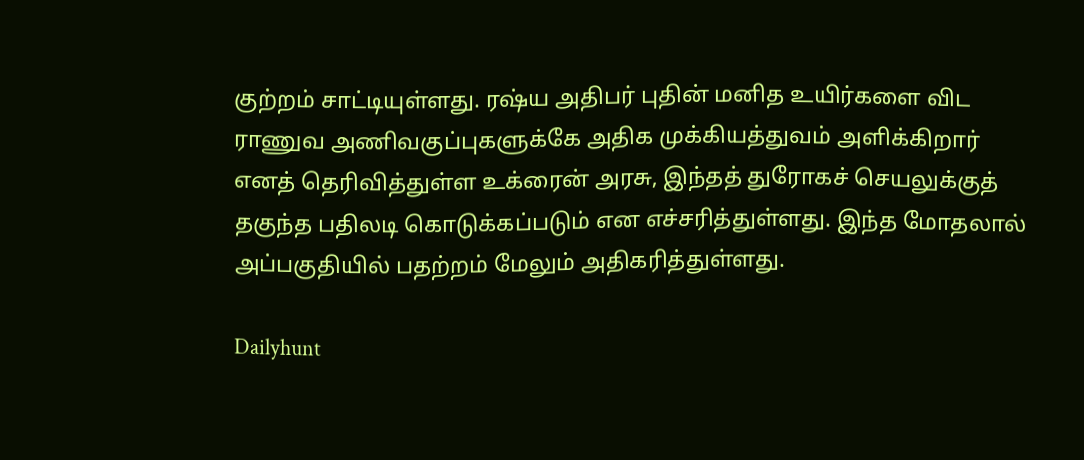குற்றம் சாட்டியுள்ளது. ரஷ்ய அதிபர் புதின் மனித உயிர்களை விட ராணுவ அணிவகுப்புகளுக்கே அதிக முக்கியத்துவம் அளிக்கிறார் எனத் தெரிவித்துள்ள உக்ரைன் அரசு, இந்தத் துரோகச் செயலுக்குத் தகுந்த பதிலடி கொடுக்கப்படும் என எச்சரித்துள்ளது. இந்த மோதலால் அப்பகுதியில் பதற்றம் மேலும் அதிகரித்துள்ளது.

Dailyhunt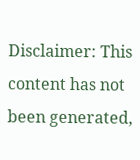Disclaimer: This content has not been generated,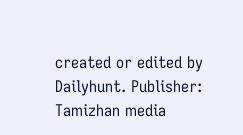created or edited by Dailyhunt. Publisher: Tamizhan media